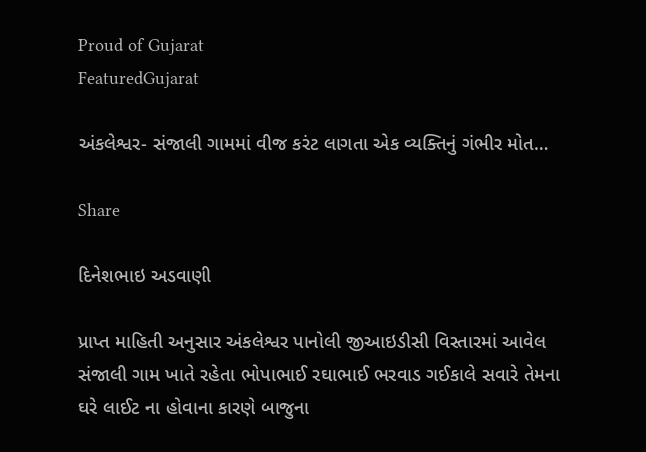Proud of Gujarat
FeaturedGujarat

અંકલેશ્વર- સંજાલી ગામમાં વીજ કરંટ લાગતા એક વ્યક્તિનું ગંભીર મોત…

Share

દિનેશભાઇ અડવાણી

પ્રાપ્ત માહિતી અનુસાર અંકલેશ્વર પાનોલી જીઆઇડીસી વિસ્તારમાં આવેલ સંજાલી ગામ ખાતે રહેતા ભોપાભાઈ રઘાભાઈ ભરવાડ ગઈકાલે સવારે તેમના ઘરે લાઈટ ના હોવાના કારણે બાજુના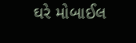ઘરે મોબાઈલ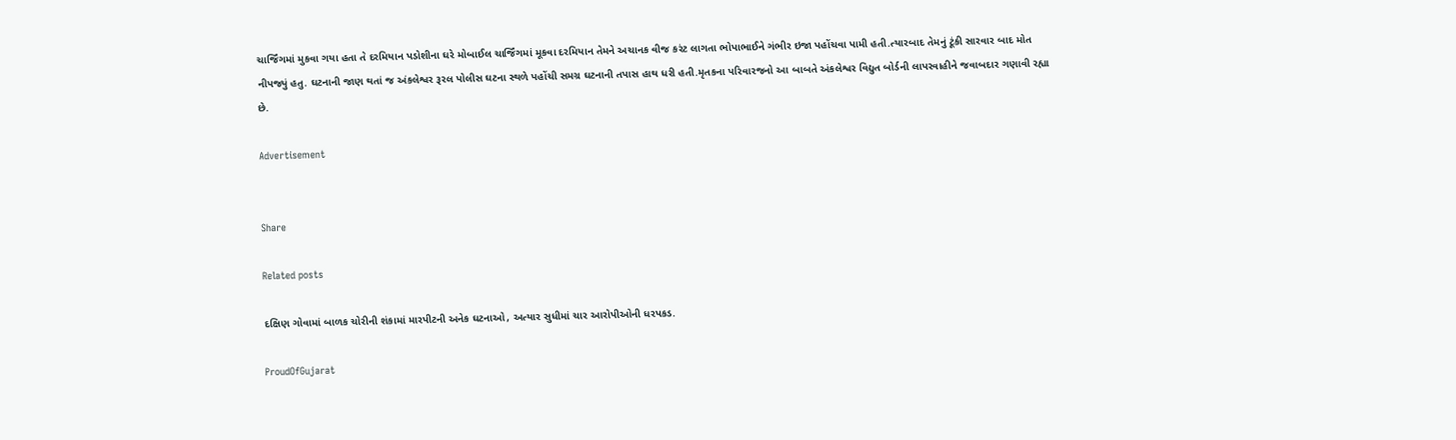ચાર્જિંગમાં મુકવા ગયા હતા તે દરમિયાન પડોશીના ઘરે મોબાઈલ ચાર્જિંગમાં મૂકવા દરમિયાન તેમને અચાનક વીજ કરંટ લાગતા ભોપાભાઈને ગંભીર ઇજા પહોંચવા પામી હતી.ત્યારબાદ તેમનું ટૂંકી સારવાર બાદ મોત નીપજ્યું હતુ. ઘટનાની જાણ થતાં જ અંકલેશ્વર રૂરલ પોલીસ ઘટના સ્થળે પહોંચી સમગ્ર ઘટનાની તપાસ હાથ ધરી હતી.મૃતકના પરિવારજનો આ બાબતે અંકલેશ્વર વિદ્યુત બોર્ડની લાપરવાહીને જવાબદાર ગણાવી રહ્યા છે.

Advertisement


Share

Related posts

દક્ષિણ ગોવામાં બાળક ચોરીની શંકામાં મારપીટની અનેક ઘટનાઓ, અત્યાર સુધીમાં ચાર આરોપીઓની ધરપકડ.

ProudOfGujarat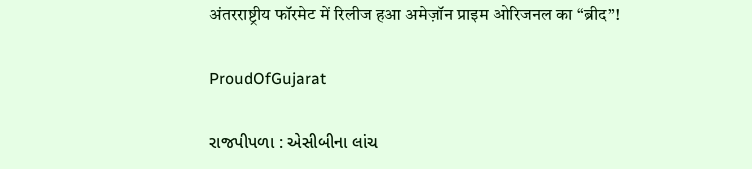अंतरराष्ट्रीय फॉरमेट में रिलीज हआ अमेज़ॉन प्राइम ओरिजनल का “ब्रीद”!

ProudOfGujarat

રાજપીપળા : એસીબીના લાંચ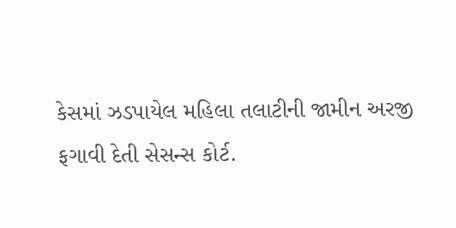કેસમાં ઝડપાયેલ મહિલા તલાટીની જામીન અરજી ફગાવી દેતી સેસન્સ કોર્ટ.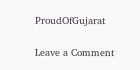ProudOfGujarat

Leave a Comment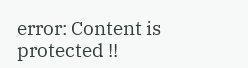error: Content is protected !!